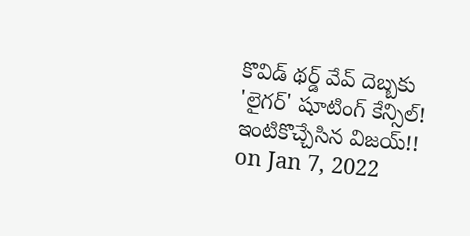కొవిడ్ థర్డ్ వేవ్ దెబ్బకు 'లైగర్' షూటింగ్ కేన్సిల్! ఇంటికొచ్చేసిన విజయ్!!
on Jan 7, 2022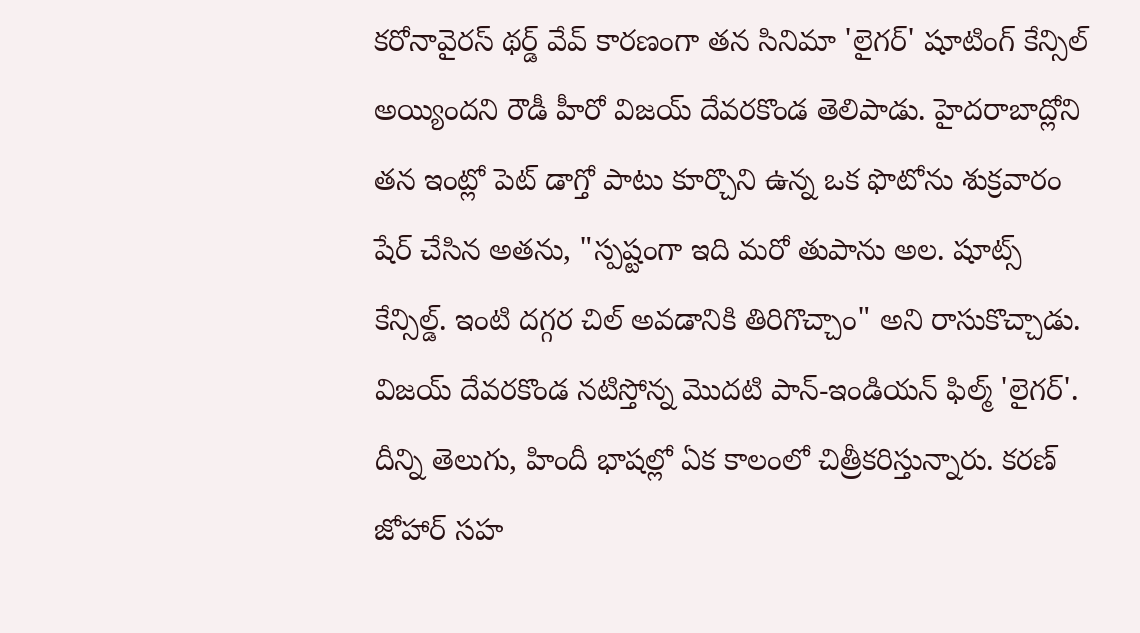కరోనావైరస్ థర్డ్ వేవ్ కారణంగా తన సినిమా 'లైగర్' షూటింగ్ కేన్సిల్ అయ్యిందని రౌడీ హీరో విజయ్ దేవరకొండ తెలిపాడు. హైదరాబాద్లోని తన ఇంట్లో పెట్ డాగ్తో పాటు కూర్చొని ఉన్న ఒక ఫొటోను శుక్రవారం షేర్ చేసిన అతను, "స్పష్టంగా ఇది మరో తుపాను అల. షూట్స్ కేన్సిల్డ్. ఇంటి దగ్గర చిల్ అవడానికి తిరిగొచ్చాం" అని రాసుకొచ్చాడు.
విజయ్ దేవరకొండ నటిస్తోన్న మొదటి పాన్-ఇండియన్ ఫిల్మ్ 'లైగర్'. దీన్ని తెలుగు, హిందీ భాషల్లో ఏక కాలంలో చిత్రీకరిస్తున్నారు. కరణ్ జోహార్ సహ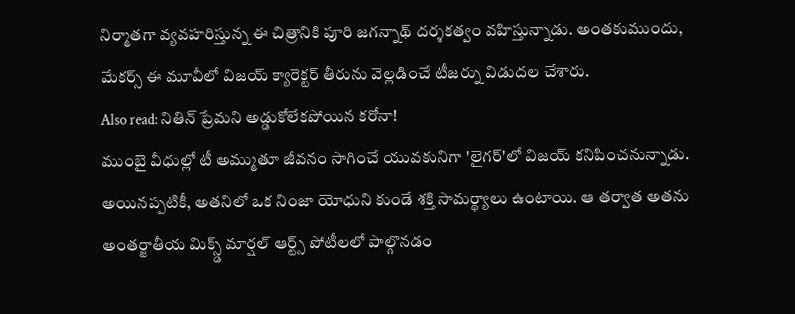నిర్మాతగా వ్యవహరిస్తున్న ఈ చిత్రానికి పూరి జగన్నాథ్ దర్శకత్వం వహిస్తున్నాడు. అంతకుముందు, మేకర్స్ ఈ మూవీలో విజయ్ క్యారెక్టర్ తీరును వెల్లడించే టీజర్ను విడుదల చేశారు.
Also read: నితిన్ ప్రేమని అడ్డుకోలేకపోయిన కరోనా!
ముంబై వీధుల్లో టీ అమ్ముతూ జీవనం సాగించే యువకునిగా 'లైగర్'లో విజయ్ కనిపించనున్నాడు. అయినప్పటికీ, అతనిలో ఒక నింజా యోధుని కుండే శక్తి సామర్థ్యాలు ఉంటాయి. ఆ తర్వాత అతను అంతర్జాతీయ మిక్స్డ్ మార్షల్ ఆర్ట్స్ పోటీలలో పాల్గొనడం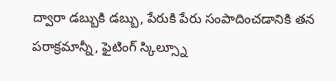ద్వారా డబ్బుకి డబ్బు, పేరుకి పేరు సంపాదించడానికి తన పరాక్రమాన్నీ, ఫైటింగ్ స్కిల్స్నూ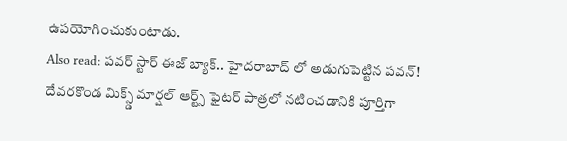ఉపయోగించుకుంటాడు.
Also read: పవర్ స్టార్ ఈజ్ బ్యాక్.. హైదరాబాద్ లో అడుగుపెట్టిన పవన్!
దేవరకొండ మిక్స్డ్ మార్షల్ ఆర్ట్స్ ఫైటర్ పాత్రలో నటించడానికి పూర్తిగా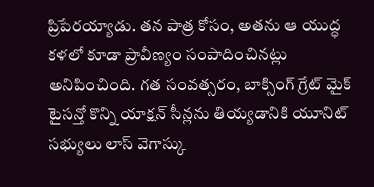ప్రిపేరయ్యాడు. తన పాత్ర కోసం, అతను ఆ యుద్ధ కళలో కూడా ప్రావీణ్యం సంపాదించినట్లు అనిపించింది. గత సంవత్సరం, బాక్సింగ్ గ్రేట్ మైక్ టైసన్తో కొన్ని యాక్షన్ సీన్లను తియ్యడానికి యూనిట్ సభ్యులు లాస్ వెగాస్కు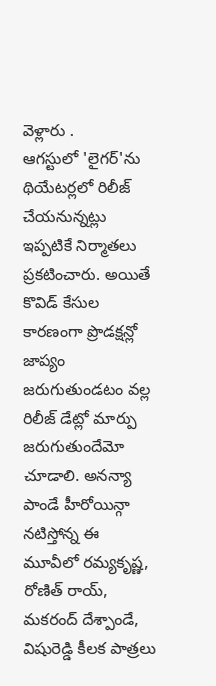వెళ్లారు .
ఆగస్టులో 'లైగర్'ను థియేటర్లలో రిలీజ్ చేయనున్నట్లు ఇప్పటికే నిర్మాతలు ప్రకటించారు. అయితే కొవిడ్ కేసుల కారణంగా ప్రొడక్షన్లో జాప్యం జరుగుతుండటం వల్ల రిలీజ్ డేట్లో మార్పు జరుగుతుందేమో చూడాలి. అనన్యా పాండే హీరోయిన్గా నటిస్తోన్న ఈ మూవీలో రమ్యకృష్ణ, రోణిత్ రాయ్, మకరంద్ దేశ్పాండే, విషురెడ్డి కీలక పాత్రలు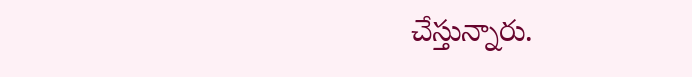చేస్తున్నారు.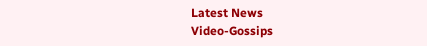Latest News
Video-Gossips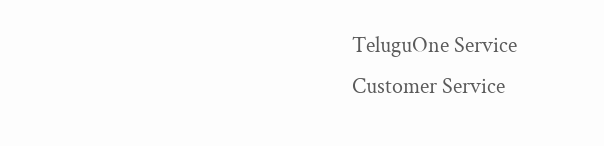TeluguOne Service
Customer Service